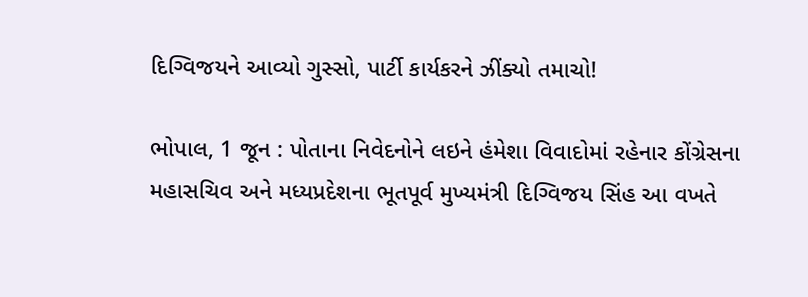દિગ્વિજયને આવ્યો ગુસ્સો, પાર્ટી કાર્યકરને ઝીંક્યો તમાચો!

ભોપાલ, 1 જૂન : પોતાના નિવેદનોને લઇને હંમેશા વિવાદોમાં રહેનાર કોંગ્રેસના મહાસચિવ અને મધ્યપ્રદેશના ભૂતપૂર્વ મુખ્યમંત્રી દિગ્વિજય સિંહ આ વખતે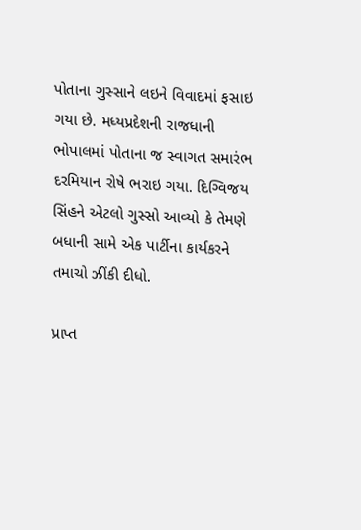પોતાના ગુસ્સાને લઇને વિવાદમાં ફસાઇ ગયા છે. મધ્યપ્રદેશની રાજધાની ભોપાલમાં પોતાના જ સ્વાગત સમારંભ દરમિયાન રોષે ભરાઇ ગયા. દિગ્વિજય સિંહને એટલો ગુસ્સો આવ્યો કે તેમણે બધાની સામે એક પાર્ટીના કાર્યકરને તમાચો ઝીંકી દીધો.

પ્રાપ્ત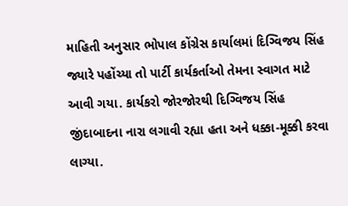માહિતી અનુસાર ભોપાલ કોંગ્રેસ કાર્યાલમાં દિગ્વિજય સિંહ જ્યારે પહોંચ્યા તો પાર્ટી કાર્યકર્તાઓ તેમના સ્વાગત માટે આવી ગયા. કાર્યકરો જોરજોરથી દિગ્વિજય સિંહ જીંદાબાદના નારા લગાવી રહ્યા હતા અને ધક્કા-મૂક્કી કરવા લાગ્યા.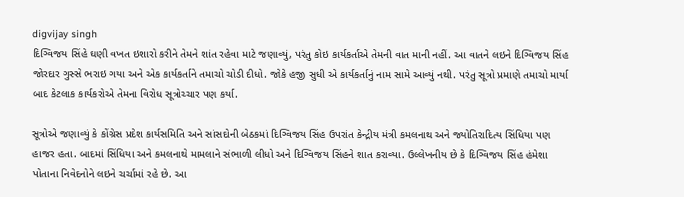digvijay singh
દિગ્વિજય સિંહે ઘણી વખત ઇશારો કરીને તેમને શાંત રહેવા માટે જણાવ્યું, પરંતુ કોઇ કાર્યકર્તાએ તેમની વાત માની નહીં. આ વાતને લઇને દિગ્વિજય સિંહ જોરદાર ગુસ્સે ભરાઇ ગયા અને એક કાર્યકર્તાને તમાચો ચોડી દીધો. જોકે હજી સુધી એ કાર્યકર્તાનું નામ સામે આવ્યું નથી. પરંતુ સૂત્રો પ્રમાણે તમાચો માર્યા બાદ કેટલાક કાર્યકરોએ તેમના વિરોધ સૂત્રોચ્ચાર પણ કર્યા.

સૂત્રોએ જણાવ્યું કે કોંગ્રેસ પ્રદેશ કાર્યસમિતિ અને સાંસદોની બેઠકમાં દિગ્વિજય સિંહ ઉપરાંત કેન્દ્રીય મંત્રી કમલનાથ અને જ્યોતિરાદિત્ય સિંધિયા પણ હાજર હતા. બાદમાં સિંધિયા અને કમલનાથે મામલાને સંભાળી લીધો અને દિગ્વિજય સિંહને શાત કરાવ્યા. ઉલ્લેખનીય છે કે દિગ્વિજય સિંહ હંમેશા પોતાના નિવેદનોને લઇને ચર્ચામાં રહે છે. આ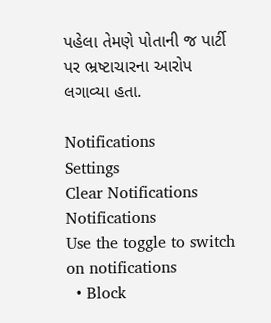પહેલા તેમણે પોતાની જ પાર્ટી પર ભ્રષ્ટાચારના આરોપ લગાવ્યા હતા.

Notifications
Settings
Clear Notifications
Notifications
Use the toggle to switch on notifications
  • Block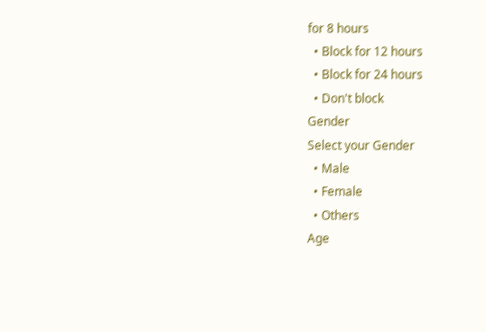for 8 hours
  • Block for 12 hours
  • Block for 24 hours
  • Don't block
Gender
Select your Gender
  • Male
  • Female
  • Others
Age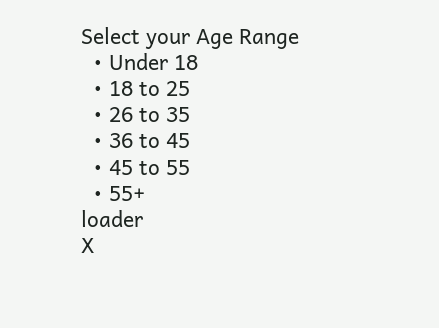Select your Age Range
  • Under 18
  • 18 to 25
  • 26 to 35
  • 36 to 45
  • 45 to 55
  • 55+
loader
X